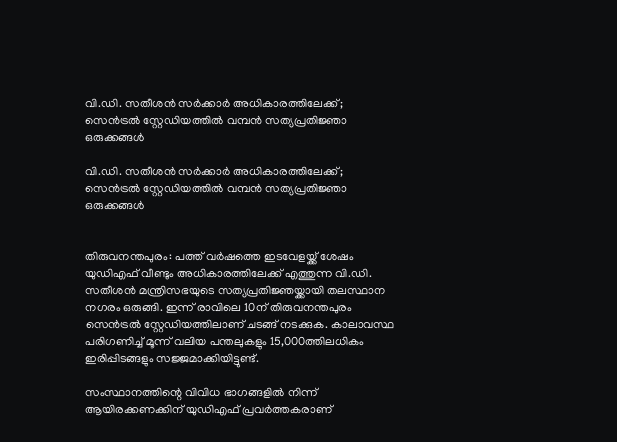വി.ഡി. സതീശൻ സർക്കാർ അധികാരത്തിലേക്ക്; സെൻട്രൽ സ്റ്റേഡിയത്തിൽ വമ്പൻ സത്യപ്രതിജ്ഞാ ഒരുക്കങ്ങൾ

വി.ഡി. സതീശൻ സർക്കാർ അധികാരത്തിലേക്ക്; സെൻട്രൽ സ്റ്റേഡിയത്തിൽ വമ്പൻ സത്യപ്രതിജ്ഞാ ഒരുക്കങ്ങൾ


തിരുവനന്തപുരം: പത്ത് വർഷത്തെ ഇടവേളയ്ക്ക് ശേഷം യുഡിഎഫ് വീണ്ടും അധികാരത്തിലേക്ക് എത്തുന്ന വി.ഡി. സതീശൻ മന്ത്രിസഭയുടെ സത്യപ്രതിജ്ഞയ്ക്കായി തലസ്ഥാന നഗരം ഒരുങ്ങി. ഇന്ന് രാവിലെ 10ന് തിരുവനന്തപുരം സെൻട്രൽ സ്റ്റേഡിയത്തിലാണ് ചടങ്ങ് നടക്കുക. കാലാവസ്ഥ പരിഗണിച്ച് മൂന്ന് വലിയ പന്തലുകളും 15,000ത്തിലധികം ഇരിപ്പിടങ്ങളും സജ്ജമാക്കിയിട്ടുണ്ട്.

സംസ്ഥാനത്തിന്റെ വിവിധ ഭാഗങ്ങളിൽ നിന്ന് ആയിരക്കണക്കിന് യുഡിഎഫ് പ്രവർത്തകരാണ്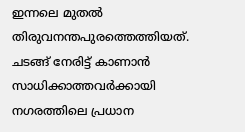ഇന്നലെ മുതൽ തിരുവനന്തപുരത്തെത്തിയത്. ചടങ്ങ് നേരിട്ട് കാണാൻ സാധിക്കാത്തവർക്കായി നഗരത്തിലെ പ്രധാന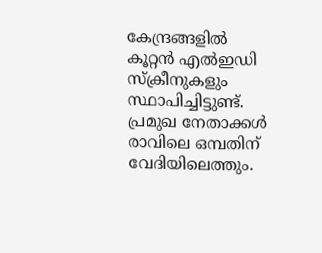കേന്ദ്രങ്ങളിൽ കൂറ്റൻ എൽഇഡി സ്‌ക്രീനുകളും സ്ഥാപിച്ചിട്ടുണ്ട്. പ്രമുഖ നേതാക്കൾ രാവിലെ ഒമ്പതിന് വേദിയിലെത്തും.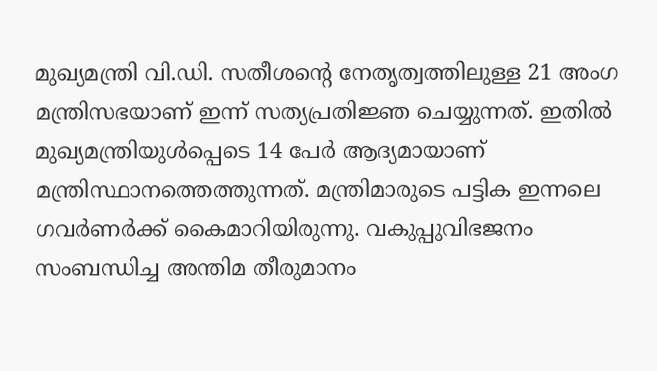മുഖ്യമന്ത്രി വി.ഡി. സതീശന്റെ നേതൃത്വത്തിലുള്ള 21 അംഗ മന്ത്രിസഭയാണ് ഇന്ന് സത്യപ്രതിജ്ഞ ചെയ്യുന്നത്. ഇതിൽ മുഖ്യമന്ത്രിയുൾപ്പെടെ 14 പേർ ആദ്യമായാണ് മന്ത്രിസ്ഥാനത്തെത്തുന്നത്. മന്ത്രിമാരുടെ പട്ടിക ഇന്നലെ ഗവർണർക്ക് കൈമാറിയിരുന്നു. വകുപ്പുവിഭജനം സംബന്ധിച്ച അന്തിമ തീരുമാനം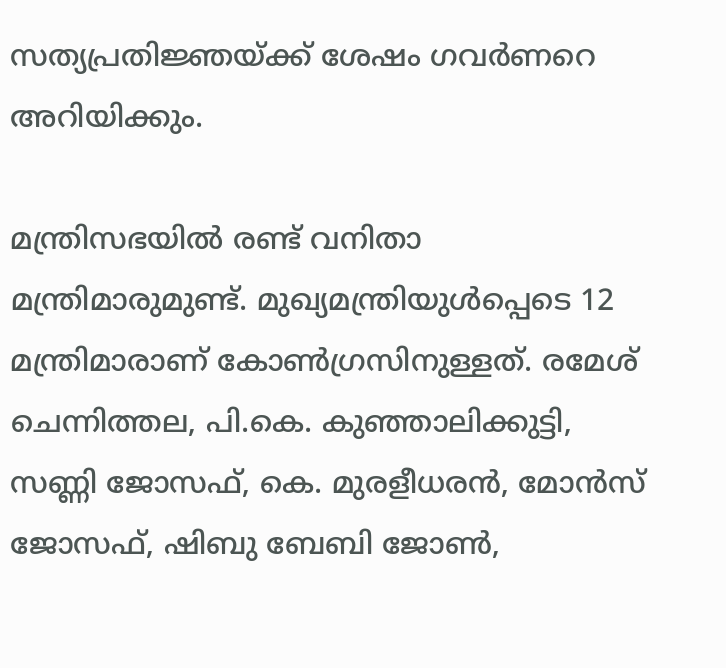സത്യപ്രതിജ്ഞയ്ക്ക് ശേഷം ഗവർണറെ അറിയിക്കും.

മന്ത്രിസഭയിൽ രണ്ട് വനിതാ മന്ത്രിമാരുമുണ്ട്. മുഖ്യമന്ത്രിയുൾപ്പെടെ 12 മന്ത്രിമാരാണ് കോൺഗ്രസിനുള്ളത്. രമേശ് ചെന്നിത്തല, പി.കെ. കുഞ്ഞാലിക്കുട്ടി, സണ്ണി ജോസഫ്, കെ. മുരളീധരൻ, മോൻസ് ജോസഫ്, ഷിബു ബേബി ജോൺ,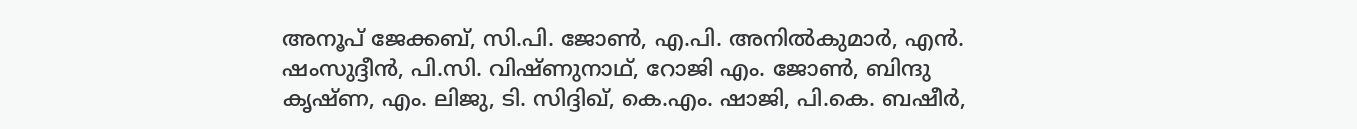അനൂപ് ജേക്കബ്, സി.പി. ജോൺ, എ.പി. അനിൽകുമാർ, എൻ. ഷംസുദ്ദീൻ, പി.സി. വിഷ്ണുനാഥ്, റോജി എം. ജോൺ, ബിന്ദു കൃഷ്ണ, എം. ലിജു, ടി. സിദ്ദിഖ്, കെ.എം. ഷാജി, പി.കെ. ബഷീർ,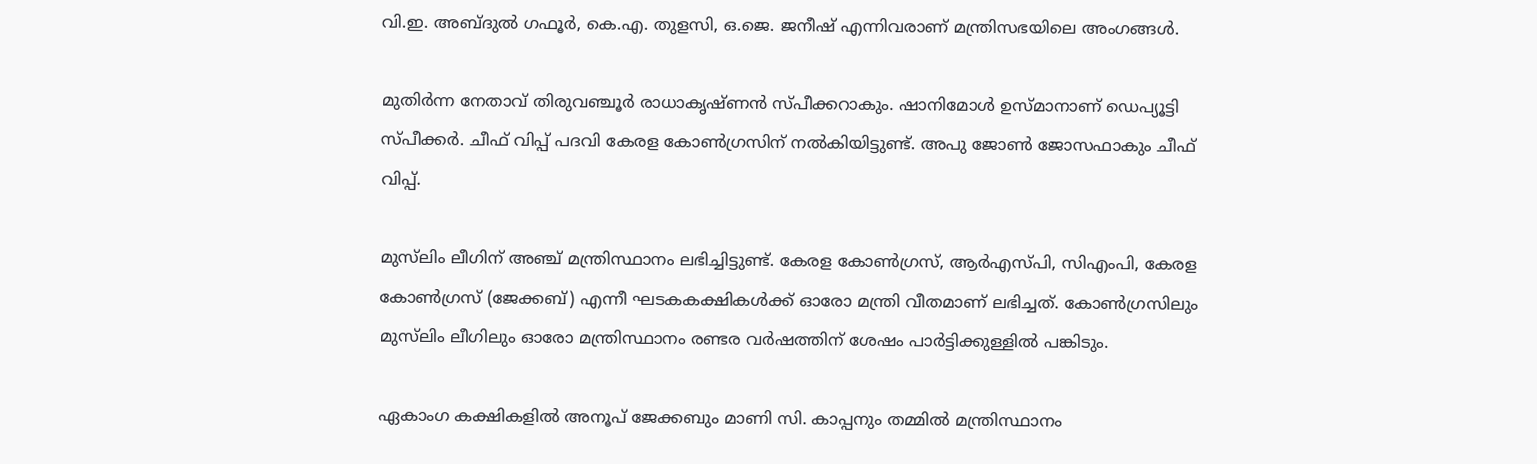വി.ഇ. അബ്ദുൽ ഗഫൂർ, കെ.എ. തുളസി, ഒ.ജെ. ജനീഷ് എന്നിവരാണ് മന്ത്രിസഭയിലെ അംഗങ്ങൾ.

മുതിർന്ന നേതാവ് തിരുവഞ്ചൂർ രാധാകൃഷ്ണൻ സ്പീക്കറാകും. ഷാനിമോൾ ഉസ്മാനാണ് ഡെപ്യൂട്ടി സ്പീക്കർ. ചീഫ് വിപ്പ് പദവി കേരള കോൺഗ്രസിന് നൽകിയിട്ടുണ്ട്. അപു ജോൺ ജോസഫാകും ചീഫ് വിപ്പ്.

മുസ്‌ലിം ലീഗിന് അഞ്ച് മന്ത്രിസ്ഥാനം ലഭിച്ചിട്ടുണ്ട്. കേരള കോൺഗ്രസ്, ആർഎസ്പി, സിഎംപി, കേരള കോൺഗ്രസ് (ജേക്കബ്) എന്നീ ഘടകകക്ഷികൾക്ക് ഓരോ മന്ത്രി വീതമാണ് ലഭിച്ചത്. കോൺഗ്രസിലും മുസ്‌ലിം ലീഗിലും ഓരോ മന്ത്രിസ്ഥാനം രണ്ടര വർഷത്തിന് ശേഷം പാർട്ടിക്കുള്ളിൽ പങ്കിടും.

ഏകാംഗ കക്ഷികളിൽ അനൂപ് ജേക്കബും മാണി സി. കാപ്പനും തമ്മിൽ മന്ത്രിസ്ഥാനം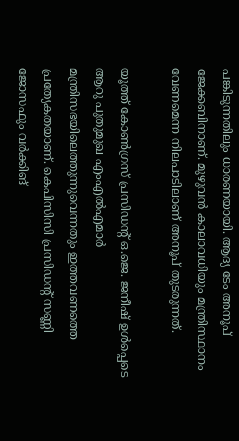പങ്കിടുന്നതിലും ധാരണയായി. ആദ്യ ടേം അനൂപ് ജേക്കബിനാണ്. മുഴുവൻ കാലാവധിയും മന്ത്രിസ്ഥാനം വേണമെന്ന നിലപാടിലാണ് അനൂപ് തുടരുന്നത്.

യൂത്ത് കോൺഗ്രസ് പ്രസിഡന്റ് ഒ.ജെ. ജനീഷ് ഉൾപ്പെടെ ആറു പുതുമുഖ എംഎൽഎമാർ മന്ത്രിസഭയിലെത്തുന്നുവെന്നതും ഇത്തവണത്തെ പ്രത്യേകതയാണ്. കെപിസിസി പ്രസിഡന്റ് സണ്ണി ജോസഫും വർക്കിങ്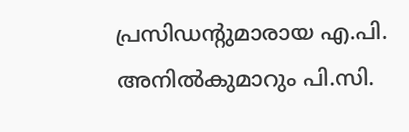പ്രസിഡന്റുമാരായ എ.പി. അനിൽകുമാറും പി.സി.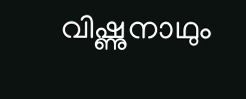വിഷ്ണുനാഥും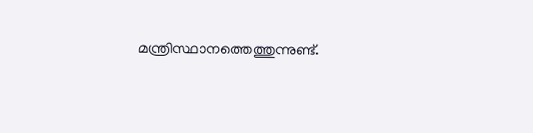മന്ത്രിസ്ഥാനത്തെത്തുന്നുണ്ട്.